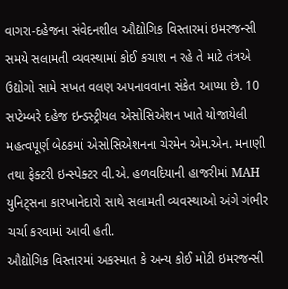વાગરા-દહેજના સંવેદનશીલ ઔદ્યોગિક વિસ્તારમાં ઇમરજન્સી સમયે સલામતી વ્યવસ્થામાં કોઈ કચાશ ન રહે તે માટે તંત્રએ ઉદ્યોગો સામે સખત વલણ અપનાવવાના સંકેત આપ્યા છે. 10 સપ્ટેમ્બરે દહેજ ઇન્ડસ્ટ્રીયલ એસોસિએશન ખાતે યોજાયેલી મહત્વપૂર્ણ બેઠકમાં એસોસિએશનના ચેરમેન એમ.એન. મનાણી તથા ફેક્ટરી ઇન્સ્પેક્ટર વી.એ. હળવદિયાની હાજરીમાં MAH યુનિટ્સના કારખાનેદારો સાથે સલામતી વ્યવસ્થાઓ અંગે ગંભીર ચર્ચા કરવામાં આવી હતી.
ઔદ્યોગિક વિસ્તારમાં અકસ્માત કે અન્ય કોઈ મોટી ઇમરજન્સી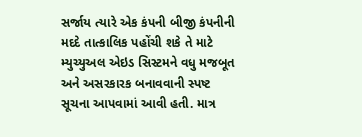સર્જાય ત્યારે એક કંપની બીજી કંપનીની મદદે તાત્કાલિક પહોંચી શકે તે માટે મ્યુચ્યુઅલ એઇડ સિસ્ટમને વધુ મજબૂત અને અસરકારક બનાવવાની સ્પષ્ટ સૂચના આપવામાં આવી હતી. માત્ર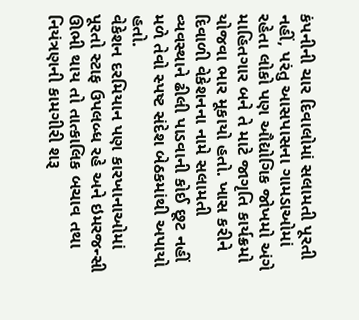કંપનીની ચાર દિવાલોમાં સલામતી પૂરતી નહીં, પરંતુ આસપાસના ગામડાઓમાં રહેતા લોકો પણ ઔદ્યોગિક જોખમો અંગે માહિતગાર બને તે માટે જાગૃતિ કાર્યક્રમો યોજવા ભાર મૂકાયો હતો. ખાસ કરીને દિવાળી વેકેશનના નામે સલામતી વ્યવસ્થાને ઢીલી પાડવાની કોઈ છૂટ નહીં મળે તેવો સ્પષ્ટ સંદેશ બેઠકમાંથી અપાયો હતો.
વેકેશન દરમિયાન પણ કારખાનાઓમાં પૂરતો સ્ટાફ ઉપલબ્ધ રહે અને ઇમરજન્સી ઊભી થાય તો તાત્કાલિક બચાવ તથા નિયંત્રણની કામગીરી શરૂ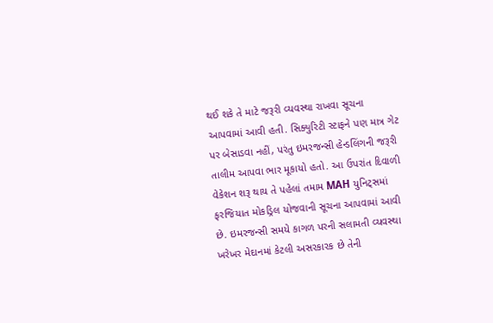થઈ શકે તે માટે જરૂરી વ્યવસ્થા રાખવા સૂચના આપવામાં આવી હતી. સિક્યુરિટી સ્ટાફને પણ માત્ર ગેટ પર બેસાડવા નહીં, પરંતુ ઇમરજન્સી હેન્ડલિંગની જરૂરી તાલીમ આપવા ભાર મૂકાયો હતો. આ ઉપરાંત દિવાળી વેકેશન શરૂ થાય તે પહેલાં તમામ MAH યુનિટ્સમાં ફરજિયાત મોકડ્રિલ યોજવાની સૂચના આપવામાં આવી છે. ઇમરજન્સી સમયે કાગળ પરની સલામતી વ્યવસ્થા ખરેખર મેદાનમાં કેટલી અસરકારક છે તેની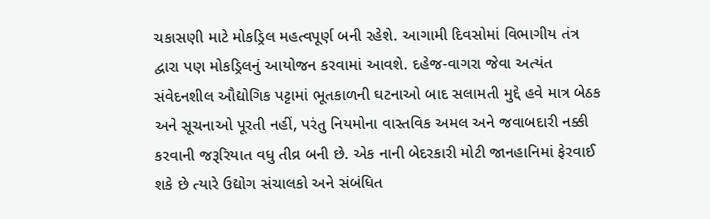ચકાસણી માટે મોકડ્રિલ મહત્વપૂર્ણ બની રહેશે. આગામી દિવસોમાં વિભાગીય તંત્ર દ્વારા પણ મોકડ્રિલનું આયોજન કરવામાં આવશે. દહેજ-વાગરા જેવા અત્યંત સંવેદનશીલ ઔદ્યોગિક પટ્ટામાં ભૂતકાળની ઘટનાઓ બાદ સલામતી મુદ્દે હવે માત્ર બેઠક અને સૂચનાઓ પૂરતી નહીં, પરંતુ નિયમોના વાસ્તવિક અમલ અને જવાબદારી નક્કી કરવાની જરૂરિયાત વધુ તીવ્ર બની છે. એક નાની બેદરકારી મોટી જાનહાનિમાં ફેરવાઈ શકે છે ત્યારે ઉદ્યોગ સંચાલકો અને સંબંધિત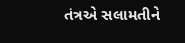તંત્રએ સલામતીને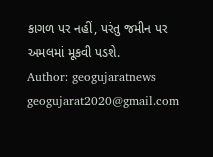કાગળ પર નહીં, પરંતુ જમીન પર અમલમાં મૂકવી પડશે.
Author: geogujaratnews
geogujarat2020@gmail.com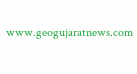www.geogujaratnews.com